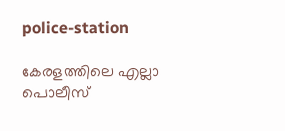police-station

കേരളത്തിലെ എല്ലാ പൊലീസ്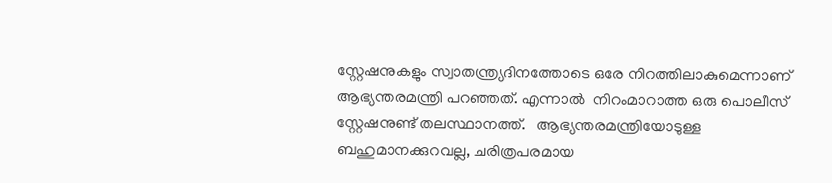സ്റ്റേഷനുകളും സ്വാതന്ത്ര്യദിനത്തോടെ ഒരേ നിറത്തിലാകുമെന്നാണ് ആഭ്യന്തരമന്ത്രി പറഞ്ഞത്. എന്നാല്‍  നിറംമാറാത്ത ഒരു പൊലീസ് സ്റ്റേഷനുണ്ട് തലസ്ഥാനത്ത്.   ആഭ്യന്തരമന്ത്രിയോടുള്ള ബഹുമാനക്കുറവല്ല, ചരിത്രപരമായ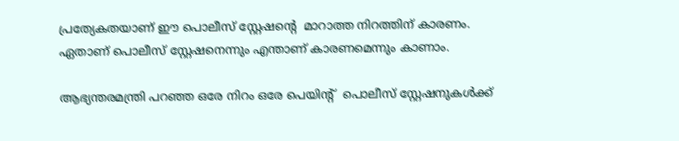പ്രത്യേകതയാണ് ഈ പൊലീസ് സ്റ്റേഷന്‍റെ  മാറാത്ത നിറത്തിന് കാരണം. ഏതാണ് പൊലീസ് സ്റ്റേഷനെന്നും എന്താണ് കാരണമെന്നും കാണാം.

ആഭ്യന്തരമന്ത്രി പറഞ്ഞ ഒരേ നിറം ഒരേ പെയിന്‍റ്  പൊലീസ് സ്റ്റേഷനുകള്‍ക്ക്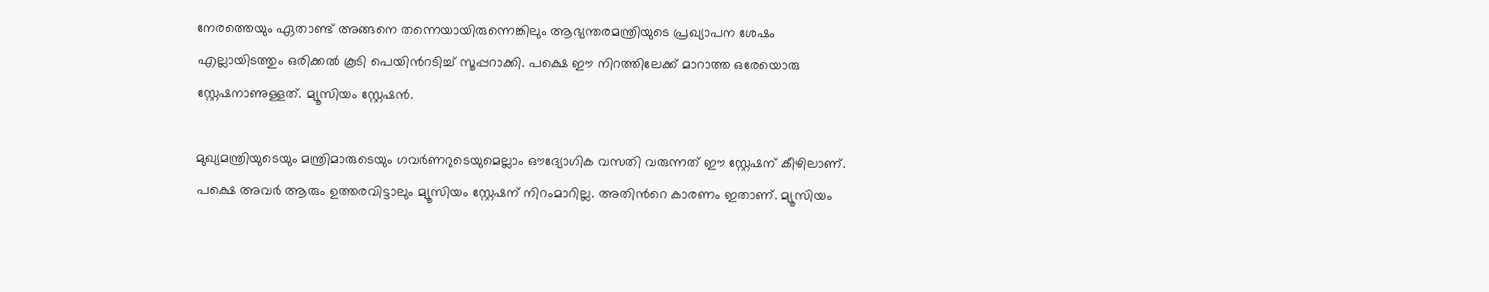നേരത്തെയും ഏതാണ്ട് അങ്ങനെ തന്നെയായിരുന്നെങ്കിലും ആഭ്യന്തരമന്ത്രിയുടെ പ്രഖ്യാപന ശേഷം എല്ലായിടത്തും ഒരിക്കല്‍ കൂടി പെയിന്‍റടിച്ച് സൂപ്പറാക്കി. പക്ഷെ ഈ നിറത്തിലേക്ക് മാറാത്ത ഒരേയൊരു സ്റ്റേഷനാണുള്ളത്. മ്യൂസിയം സ്റ്റേഷന്‍.

മുഖ്യമന്ത്രിയുടെയും മന്ത്രിമാരുടെയും ഗവര്‍ണറുടെയുമെല്ലാം ഔദ്യോഗിക വസതി വരുന്നത് ഈ സ്റ്റേഷന് കീഴിലാണ്. പക്ഷെ അവര്‍ ആരും ഉത്തരവിട്ടാലും മ്യൂസിയം സ്റ്റേഷന് നിറംമാറില്ല. അതിന്‍റെ കാരണം ഇതാണ്. മ്യൂസിയം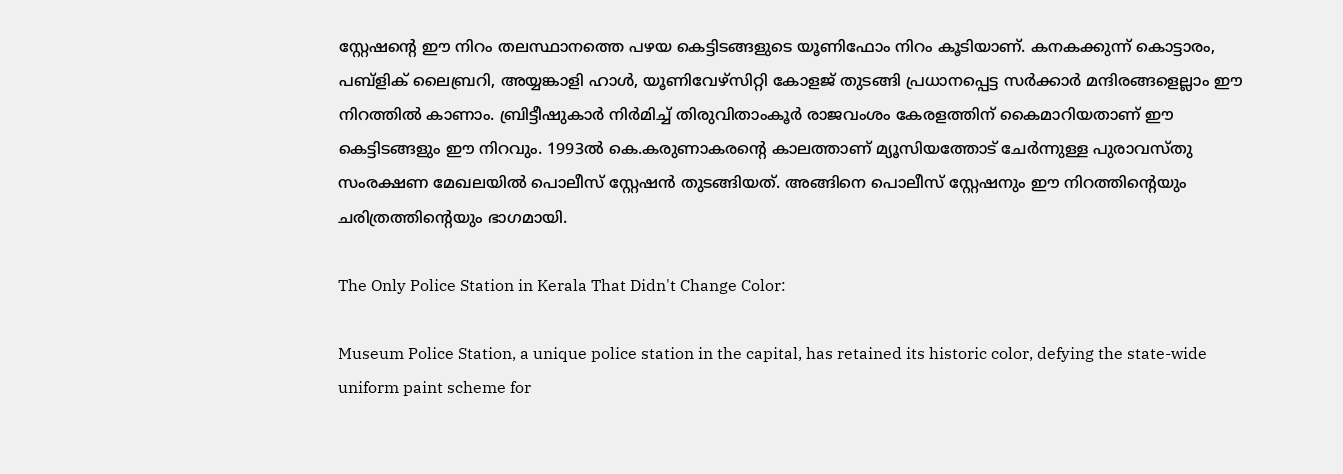സ്റ്റേഷന്‍റെ ഈ നിറം തലസ്ഥാനത്തെ പഴയ കെട്ടിടങ്ങളുടെ യൂണിഫോം നിറം കൂടിയാണ്. കനകക്കുന്ന് കൊട്ടാരം, പബ്ളിക് ലൈബ്രറി, അയ്യങ്കാളി ഹാള്‍, യൂണിവേഴ്സിറ്റി കോളജ് തുടങ്ങി പ്രധാനപ്പെട്ട സര്‍ക്കാര്‍ മന്ദിരങ്ങളെല്ലാം ഈ നിറത്തില്‍ കാണാം. ബ്രിട്ടീഷുകാര്‍ നിര്‍മിച്ച് തിരുവിതാംകൂര്‍ രാജവംശം കേരളത്തിന് കൈമാറിയതാണ് ഈ കെട്ടിടങ്ങളും ഈ നിറവും. 1993ല്‍ കെ.കരുണാകരന്‍റെ കാലത്താണ് മ്യൂസിയത്തോട് ചേര്‍ന്നുള്ള പുരാവസ്തു സംരക്ഷണ മേഖലയില്‍ പൊലീസ് സ്റ്റേഷന്‍ തുടങ്ങിയത്. അങ്ങിനെ പൊലീസ് സ്റ്റേഷനും ഈ നിറത്തിന്‍റെയും ചരിത്രത്തിന്‍റെയും ഭാഗമായി.

The Only Police Station in Kerala That Didn't Change Color:

Museum Police Station, a unique police station in the capital, has retained its historic color, defying the state-wide uniform paint scheme for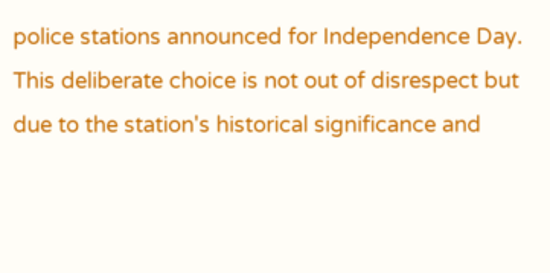police stations announced for Independence Day. This deliberate choice is not out of disrespect but due to the station's historical significance and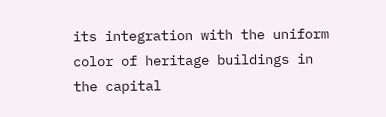its integration with the uniform color of heritage buildings in the capital